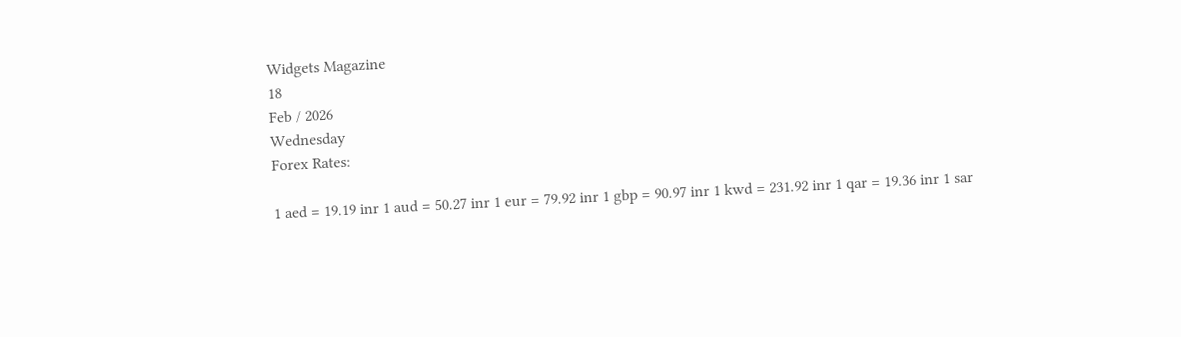Widgets Magazine
18
Feb / 2026
Wednesday
Forex Rates:

1 aed = 19.19 inr 1 aud = 50.27 inr 1 eur = 79.92 inr 1 gbp = 90.97 inr 1 kwd = 231.92 inr 1 qar = 19.36 inr 1 sar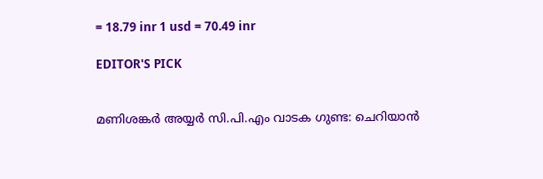= 18.79 inr 1 usd = 70.49 inr

EDITOR'S PICK


മണിശങ്കർ അയ്യർ സി.പി.എം വാടക ഗുണ്ട: ചെറിയാൻ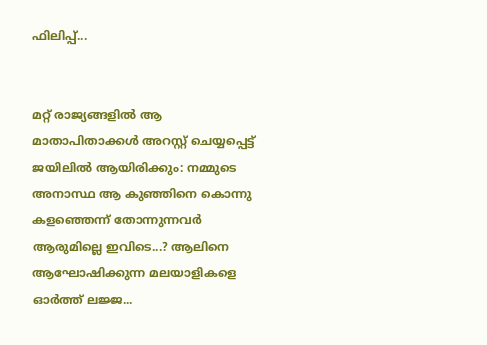ഫിലിപ്പ്...


മറ്റ് രാജ്യങ്ങളിൽ ആ മാതാപിതാക്കള്‍ അറസ്റ്റ് ചെയ്യപ്പെട്ട് ജയിലിൽ ആയിരിക്കും: നമ്മുടെ അനാസ്ഥ ആ കുഞ്ഞിനെ കൊന്നു കളഞ്ഞെന്ന് തോന്നുന്നവർ ആരുമില്ലെ ഇവിടെ...? ആലിനെ ആഘോഷിക്കുന്ന മലയാളികളെ ഓർത്ത് ലജ്ജ...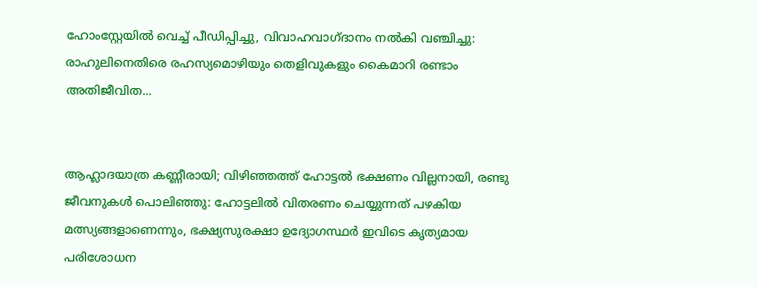ഹോംസ്റ്റേയിൽ വെച്ച് പീഡിപ്പിച്ചു, വിവാഹവാഗ്ദാനം നൽകി വഞ്ചിച്ചു: രാഹുലിനെതിരെ രഹസ്യമൊഴിയും തെളിവുകളും കൈമാറി രണ്ടാം അതിജീവിത...


ആഹ്ലാദയാത്ര കണ്ണീരായി; വിഴിഞ്ഞത്ത് ഹോട്ടൽ ഭക്ഷണം വില്ലനായി, രണ്ടു ജീവനുകൾ പൊലിഞ്ഞു: ഹോട്ടലിൽ വിതരണം ചെയ്യുന്നത് പഴകിയ മത്സ്യങ്ങളാണെന്നും, ഭക്ഷ്യസുരക്ഷാ ഉദ്യോഗസ്ഥർ ഇവിടെ കൃത്യമായ പരിശോധന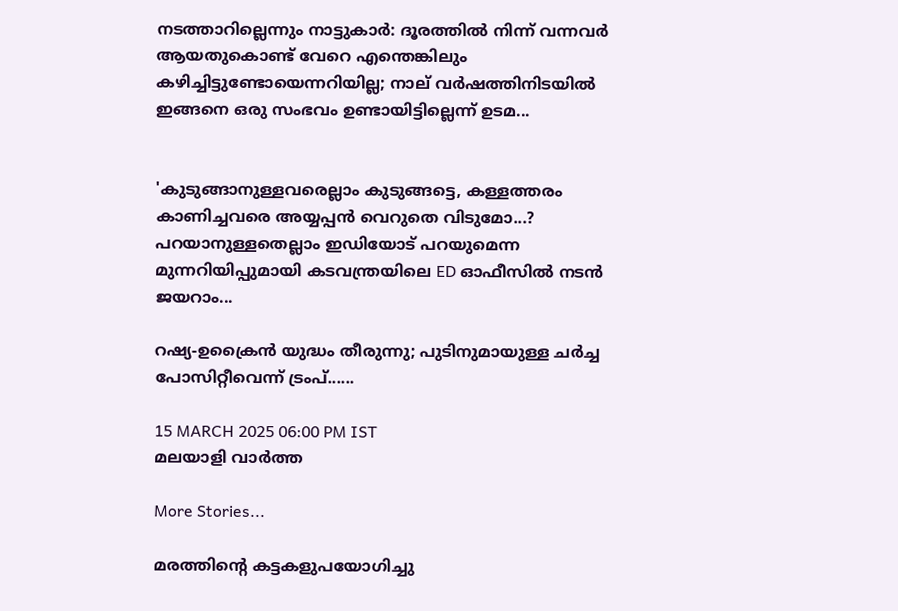നടത്താറില്ലെന്നും നാട്ടുകാർ: ദൂരത്തില്‍ നിന്ന് വന്നവര്‍ ആയതുകൊണ്ട് വേറെ എന്തെങ്കിലും കഴിച്ചിട്ടുണ്ടോയെന്നറിയില്ല; നാല് വര്‍ഷത്തിനിടയില്‍ ഇങ്ങനെ ഒരു സംഭവം ഉണ്ടായിട്ടില്ലെന്ന് ഉടമ...


'കുടുങ്ങാനുള്ളവരെല്ലാം കുടുങ്ങട്ടെ, കള്ളത്തരം കാണിച്ചവരെ അയ്യപ്പൻ വെറുതെ വിടുമോ...? പറയാനുള്ളതെല്ലാം ഇഡിയോട് പറയുമെന്ന മുന്നറിയിപ്പുമായി കടവന്ത്രയിലെ ED ഓഫീസിൽ നടൻ ജയറാം...

റഷ്യ-ഉക്രൈന്‍ യുദ്ധം തീരുന്നു; പുടിനുമായുള്ള ചര്‍ച്ച പോസിറ്റീവെന്ന് ട്രംപ്......

15 MARCH 2025 06:00 PM IST
മലയാളി വാര്‍ത്ത

More Stories...

മരത്തിന്റെ കട്ടകളുപയോഗിച്ചു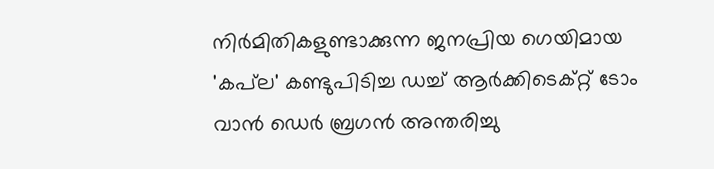നിർമിതികളുണ്ടാക്കുന്ന ജനപ്രിയ ഗെയിമായ 'കപ്‌ല' കണ്ടുപിടിച്ച ഡച്ച് ആർക്കിടെക്റ്റ് ടോം വാൻ ഡെർ ബ്രഗൻ അന്തരിച്ചു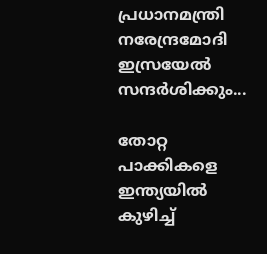പ്രധാനമന്ത്രി നരേന്ദ്രമോദി ഇസ്രയേൽ സന്ദർശിക്കും...

തോറ്റ പാക്കികളെ ഇന്ത്യയിൽ കുഴിച്ച്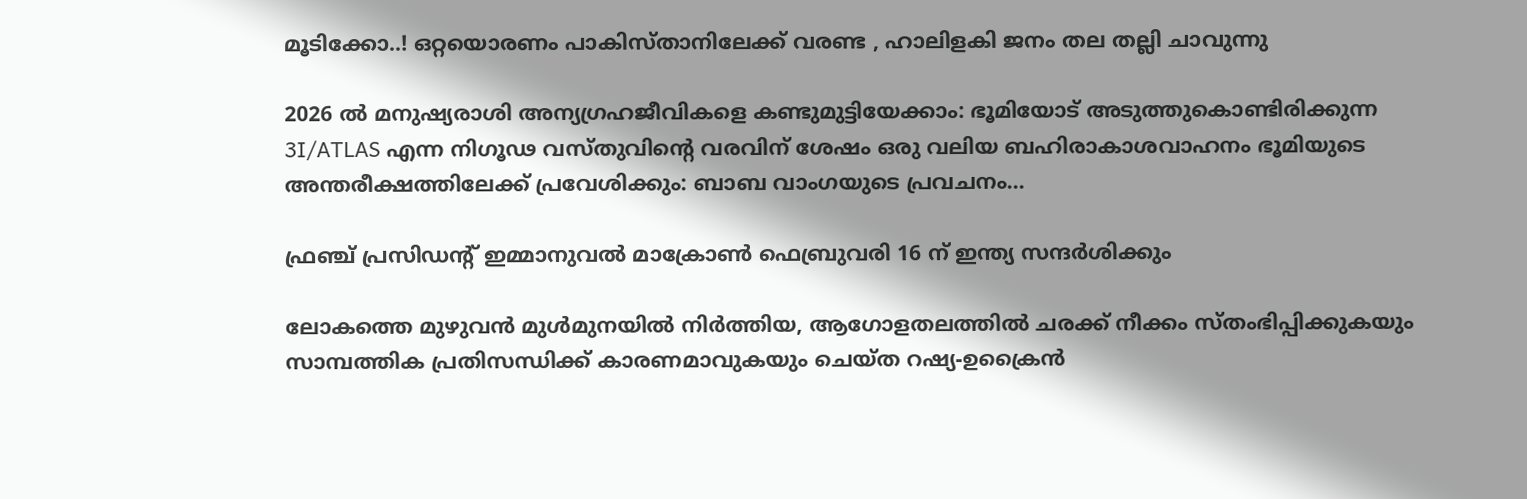മൂടിക്കോ..! ഒറ്റയൊരണം പാകിസ്താനിലേക്ക് വരണ്ട , ഹാലിളകി ജനം തല തല്ലി ചാവുന്നു

2026 ൽ മനുഷ്യരാശി അന്യഗ്രഹജീവികളെ കണ്ടുമുട്ടിയേക്കാം: ഭൂമിയോട് അടുത്തുകൊണ്ടിരിക്കുന്ന 3I/ATLAS എന്ന നിഗൂഢ വസ്തുവിന്റെ വരവിന് ശേഷം ഒരു വലിയ ബഹിരാകാശവാഹനം ഭൂമിയുടെ അന്തരീക്ഷത്തിലേക്ക് പ്രവേശിക്കും: ബാബ വാംഗയുടെ പ്രവചനം...

ഫ്രഞ്ച് പ്രസിഡന്റ് ഇമ്മാനുവൽ മാക്രോൺ ഫെബ്രുവരി 16 ന് ഇന്ത്യ സന്ദർശിക്കും

ലോകത്തെ മുഴുവന്‍ മുള്‍മുനയില്‍ നിര്‍ത്തിയ, ആഗോളതലത്തില്‍ ചരക്ക് നീക്കം സ്തംഭിപ്പിക്കുകയും സാമ്പത്തിക പ്രതിസന്ധിക്ക് കാരണമാവുകയും ചെയ്ത റഷ്യ-ഉക്രൈന്‍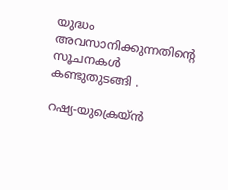യുദ്ധം അവസാനിക്കുന്നതിന്റെ സൂചനകൾ കണ്ടുതുടങ്ങി .

റഷ്യ-യുക്രെയ്ൻ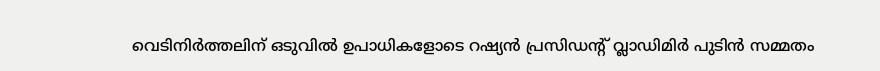വെടിനിർത്തലിന് ഒടുവിൽ ഉപാധികളോടെ റഷ്യൻ പ്രസിഡന്റ് വ്ലാഡിമിർ പുടിൻ സമ്മതം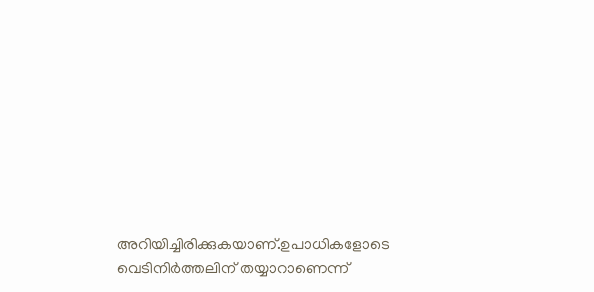അറിയിച്ചിരിക്കുകയാണ്.ഉപാധികളോടെ വെടിനിർത്തലിന് തയ്യാറാണെന്ന്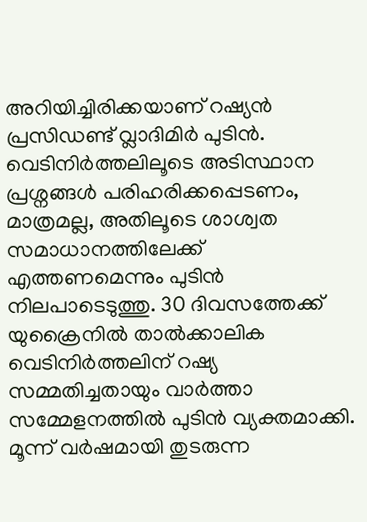അറിയിച്ചിരിക്കയാണ് റഷ്യൻ പ്രസിഡണ്ട് വ്ലാദിമിർ പുടിൻ. വെടിനിർത്തലിലൂടെ അടിസ്ഥാന പ്രശ്നങ്ങൾ പരിഹരിക്കപ്പെടണം, മാത്രമല്ല, അതിലൂടെ ശാശ്വത സമാധാനത്തിലേക്ക് എത്തണമെന്നും പുടിൻ നിലപാടെടുത്തു. 30 ദിവസത്തേക്ക് യുക്രൈനിൽ താൽക്കാലിക വെടിനിർത്തലിന് റഷ്യ സമ്മതിച്ചതായും വാർത്താ സമ്മേളനത്തിൽ പുടിൻ വ്യക്തമാക്കി. മൂന്ന് വർഷമായി തുടരുന്ന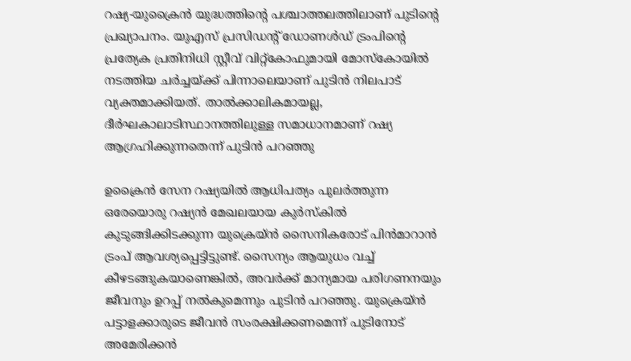റഷ്യ-യുക്രൈൻ യുദ്ധത്തിന്റെ പശ്ചാത്തലത്തിലാണ് പുടിന്റെ പ്രഖ്യാപനം. യുഎസ് പ്രസിഡന്റ് ഡോണള്‍ഡ് ട്രംപിന്‍റെ പ്രത്യേക പ്രതിനിധി സ്റ്റീവ് വിറ്റ്കോഫുമായി മോസ്കോയില്‍ നടത്തിയ ചര്‍ച്ചയ്ക്ക് പിന്നാലെയാണ് പുടിന്‍ നിലപാട് വ്യക്തമാക്കിയത്. താല്‍ക്കാലികമായല്ല, ദീര്‍ഘകാലാടിസ്ഥാനത്തിലുള്ള സമാധാനമാണ് റഷ്യ ആഗ്രഹിക്കുന്നതെന്ന് പുടിന്‍ പറഞ്ഞു

ഉക്രൈന്‍ സേന റഷ്യയില്‍ ആധിപത്യം പുലര്‍ത്തുന്ന ഒരേയൊരു റഷ്യൻ മേഖലയായ കുർസ്‌കിൽ കുടുങ്ങിക്കിടക്കുന്ന യുക്രെയ്ൻ‌ സൈനികരോട് പിന്‍മാറാന്‍ ട്രംപ് ആവശ്യപ്പെട്ടിട്ടുണ്ട്. സൈന്യം ആയുധം വച്ച് കീഴടങ്ങുകയാണെങ്കിൽ, അവർക്ക് മാന്യമായ പരിഗണനയും ജീവനും ഉറപ്പ് നൽകുമെന്നും പുടിൻ പറഞ്ഞു. യുക്രെയ്‌ൻ പട്ടാളക്കാരുടെ ജീവൻ സംരക്ഷിക്കണമെന്ന് പുടിനോട് അമേരിക്കൻ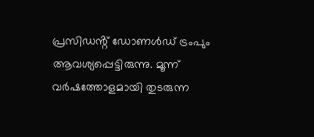പ്രസിഡൻ്റ് ഡോണൾഡ് ട്രംപും ആവശ്യപ്പെട്ടിരുന്നു. മൂന്ന് വർഷത്തോളമായി തുടരുന്ന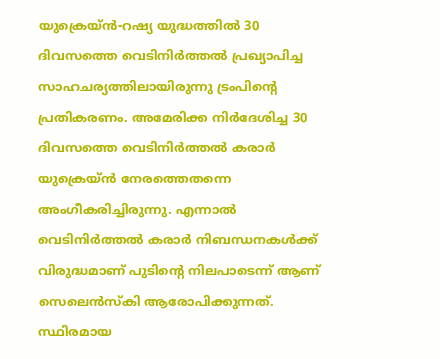യുക്രെയ്‌ൻ-റഷ്യ യുദ്ധത്തിൽ 30 ദിവസത്തെ വെടിനിർത്തൽ പ്രഖ്യാപിച്ച സാഹചര്യത്തിലായിരുന്നു ട്രംപിൻ്റെ പ്രതികരണം. അമേരിക്ക നിർദേശിച്ച 30 ദിവസത്തെ വെടിനിർത്തൽ കരാർ യുക്രെയ്‌ൻ നേരത്തെതന്നെ അംഗീകരിച്ചിരുന്നു. എന്നാൽ വെടിനിർത്തൽ കരാർ നിബന്ധനകള്‍ക്ക് വിരുദ്ധമാണ് പുടിൻ്റെ നിലപാടെന്ന് ആണ് സെലെൻസ്‌കി ആരോപിക്കുന്നത്. സ്ഥിരമായ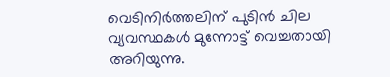വെടിനിര്‍ത്തലിന് പുടിന്‍ ചില വ്യവസ്ഥകള്‍ മുന്നോട്ട് വെച്ചതായി അറിയുന്നു.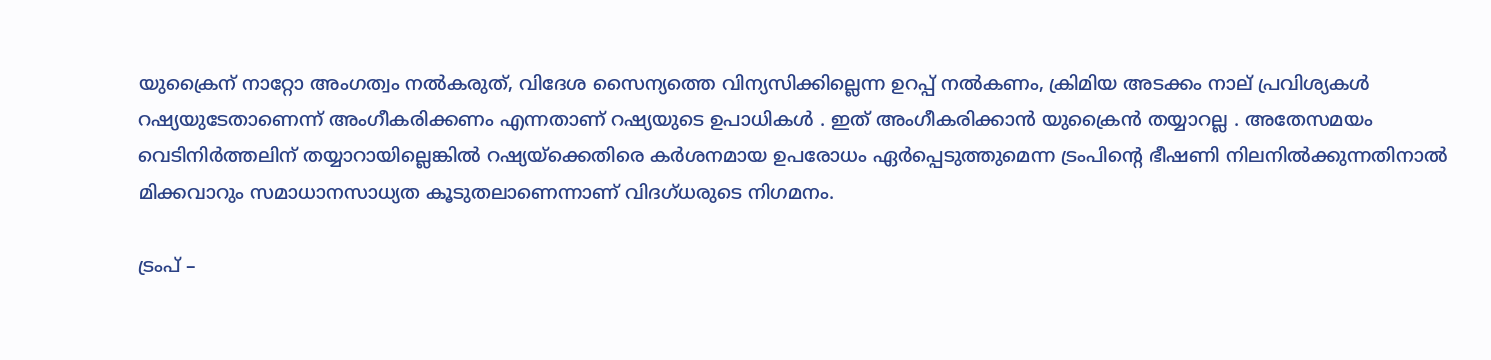യുക്രൈന് നാറ്റോ അംഗത്വം നൽകരുത്, വിദേശ സൈന്യത്തെ വിന്യസിക്കില്ലെന്ന ഉറപ്പ് നൽകണം, ക്രിമിയ അടക്കം നാല് പ്രവിശ്യകൾ റഷ്യയുടേതാണെന്ന് അംഗീകരിക്കണം എന്നതാണ് റഷ്യയുടെ ഉപാധികൾ . ഇത് അംഗീകരിക്കാൻ യുക്രൈൻ തയ്യാറല്ല . അതേസമയം വെടിനിര്‍ത്തലിന് തയ്യാറായില്ലെങ്കില്‍ റഷ്യയ്‌ക്കെതിരെ കര്‍ശനമായ ഉപരോധം ഏര്‍പ്പെടുത്തുമെന്ന ട്രംപിന്റെ ഭീഷണി നിലനില്‍ക്കുന്നതിനാല്‍ മിക്കവാറും സമാധാനസാധ്യത കൂടുതലാണെന്നാണ് വിദഗ്ധരുടെ നിഗമനം.

ട്രംപ് –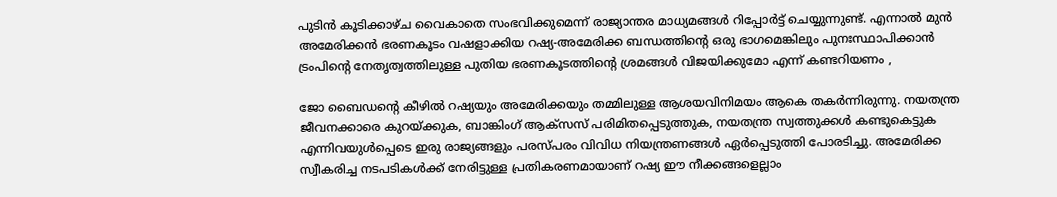പുടിന്‍ കൂടിക്കാഴ്‌ച വൈകാതെ സംഭവിക്കുമെന്ന് രാജ്യാന്തര മാധ്യമങ്ങള്‍ റിപ്പോര്‍ട്ട് ചെയ്യുന്നുണ്ട്. എന്നാൽ മുൻ അമേരിക്കൻ ഭരണകൂടം വഷളാക്കിയ റഷ്യ-അമേരിക്ക ബന്ധത്തിന്റെ ഒരു ഭാഗമെങ്കിലും പുനഃസ്ഥാപിക്കാൻ ട്രംപിന്റെ നേതൃത്വത്തിലുള്ള പുതിയ ഭരണകൂടത്തിന്റെ ശ്രമങ്ങൾ വിജയിക്കുമോ എന്ന് കണ്ടറിയണം ,

ജോ ബൈഡന്റെ കീഴിൽ റഷ്യയും അമേരിക്കയും തമ്മിലുള്ള ആശയവിനിമയം ആകെ തകർന്നിരുന്നു. നയതന്ത്ര ജീവനക്കാരെ കുറയ്ക്കുക, ബാങ്കിംഗ് ആക്‌സസ് പരിമിതപ്പെടുത്തുക, നയതന്ത്ര സ്വത്തുക്കൾ കണ്ടുകെട്ടുക എന്നിവയുൾപ്പെടെ ഇരു രാജ്യങ്ങളും പരസ്പരം വിവിധ നിയന്ത്രണങ്ങൾ ഏർപ്പെടുത്തി പോരടിച്ചു. അമേരിക്ക സ്വീകരിച്ച നടപടികൾക്ക് നേരിട്ടുള്ള പ്രതികരണമായാണ് റഷ്യ ഈ നീക്കങ്ങളെല്ലാം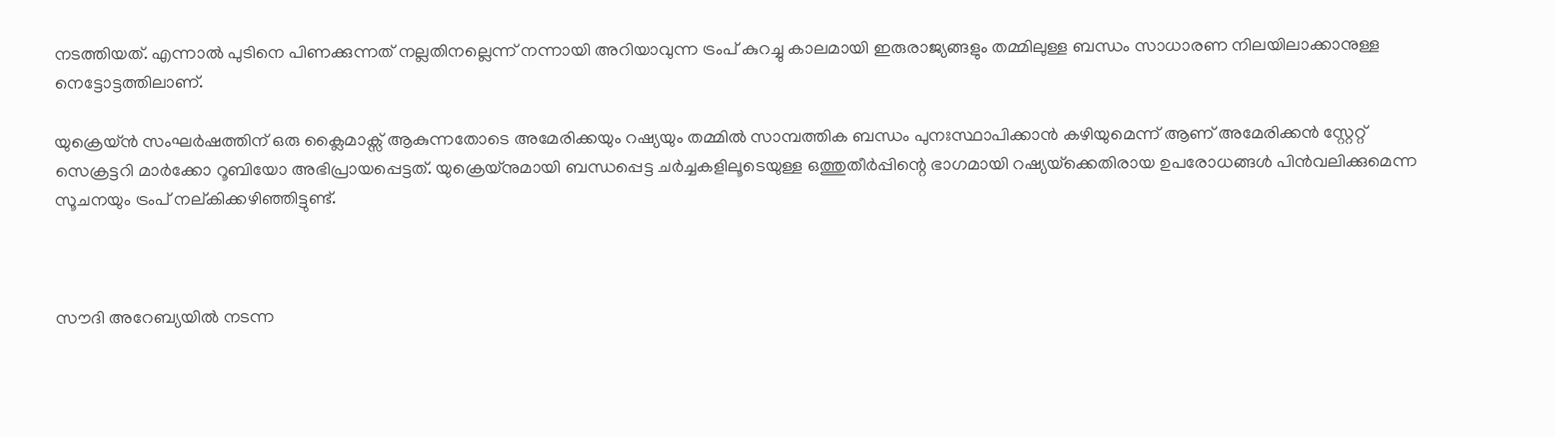നടത്തിയത്. എന്നാൽ പുടിനെ പിണക്കുന്നത് നല്ലതിനല്ലെന്ന് നന്നായി അറിയാവുന്ന ട്രംപ് കുറച്ചു കാലമായി ഇരുരാജ്യങ്ങളും തമ്മിലുള്ള ബന്ധം സാധാരണ നിലയിലാക്കാനുള്ള നെട്ടോട്ടത്തിലാണ്.

യുക്രെയ്ൻ സംഘർഷത്തിന് ഒരു ക്ലൈമാക്സ് ആകുന്നതോടെ അമേരിക്കയും റഷ്യയും തമ്മിൽ സാമ്പത്തിക ബന്ധം പുനഃസ്ഥാപിക്കാൻ കഴിയുമെന്ന് ആണ് അമേരിക്കൻ സ്റ്റേറ്റ് സെക്രട്ടറി മാർക്കോ റൂബിയോ അഭിപ്രായപ്പെട്ടത്. യുക്രെയ്നുമായി ബന്ധപ്പെട്ട ചർച്ചകളിലൂടെയുള്ള ഒത്തുതീർപ്പിന്റെ ഭാഗമായി റഷ്യയ്‌ക്കെതിരായ ഉപരോധങ്ങൾ പിൻവലിക്കുമെന്ന സൂചനയും ട്രംപ് നല്കിക്കഴിഞ്ഞിട്ടുണ്ട്.



സൗദി അറേബ്യയിൽ നടന്ന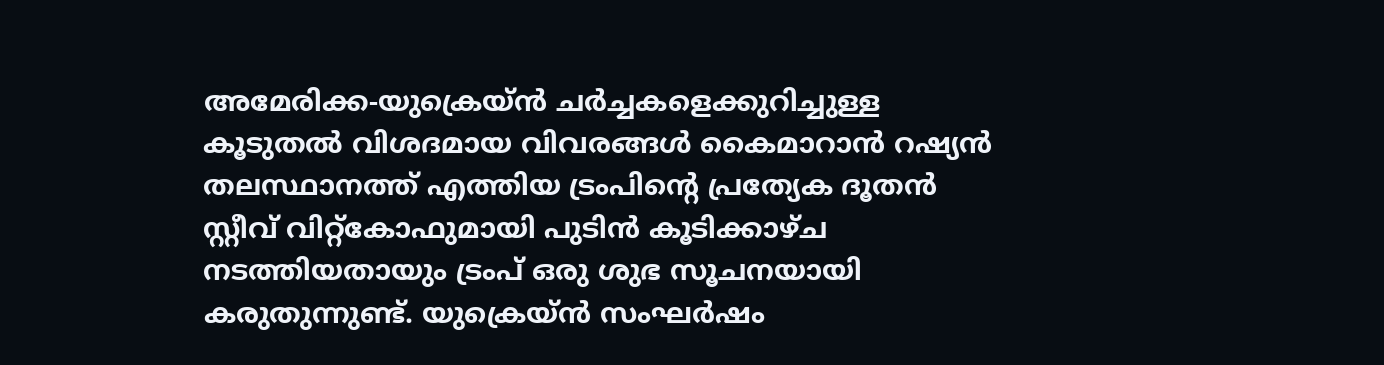അമേരിക്ക-യുക്രെയ്ൻ ചർച്ചകളെക്കുറിച്ചുള്ള കൂടുതൽ വിശദമായ വിവരങ്ങൾ കൈമാറാൻ റഷ്യൻ തലസ്ഥാനത്ത് എത്തിയ ട്രംപിന്റെ പ്രത്യേക ദൂതൻ സ്റ്റീവ് വിറ്റ്കോഫുമായി പുടിൻ കൂടിക്കാഴ്ച നടത്തിയതായും ട്രംപ് ഒരു ശുഭ സൂചനയായി കരുതുന്നുണ്ട്. യുക്രെയ്ൻ സംഘർഷം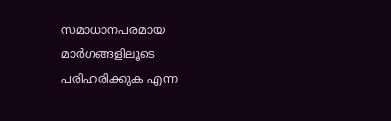സമാധാനപരമായ മാർഗങ്ങളിലൂടെ പരിഹരിക്കുക എന്ന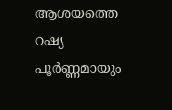ആശയത്തെ റഷ്യ പൂർണ്ണമായും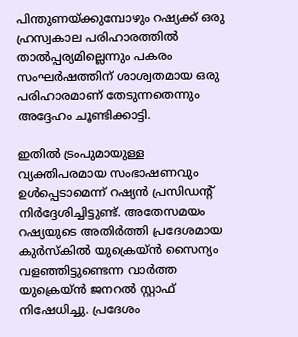പിന്തുണയ്ക്കുമ്പോഴും റഷ്യക്ക് ഒരു ഹ്രസ്വകാല പരിഹാരത്തിൽ താൽപ്പര്യമില്ലെന്നും പകരം സംഘർഷത്തിന് ശാശ്വതമായ ഒരു പരിഹാരമാണ് തേടുന്നതെന്നും അദ്ദേഹം ചൂണ്ടിക്കാട്ടി.

ഇതിൽ ട്രംപുമായുള്ള വ്യക്തിപരമായ സംഭാഷണവും ഉൾപ്പെടാമെന്ന് റഷ്യൻ പ്രസിഡന്റ് നിർദ്ദേശിച്ചിട്ടുണ്ട്. അതേസമയം റഷ്യയുടെ അതിർത്തി പ്രദേശമായ കുർസ്കിൽ യുക്രെയ്ൻ സൈന്യം വളഞ്ഞിട്ടുണ്ടെന്ന വാർത്ത യുക്രെയ്ൻ ജനറൽ സ്റ്റാഫ് നിഷേധിച്ചു. പ്രദേശം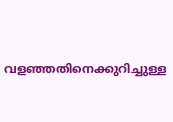വളഞ്ഞതിനെക്കുറിച്ചുള്ള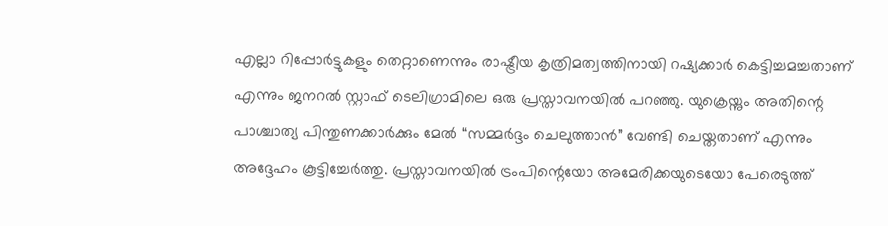എല്ലാ റിപ്പോർട്ടുകളും തെറ്റാണെന്നും രാഷ്ട്രീയ കൃത്രിമത്വത്തിനായി റഷ്യക്കാർ കെട്ടിച്ചമച്ചതാണ് എന്നും ജനറൽ സ്റ്റാഫ് ടെലിഗ്രാമിലെ ഒരു പ്രസ്താവനയിൽ പറഞ്ഞു. യുക്രെയ്നും അതിന്റെ പാശ്ചാത്യ പിന്തുണക്കാർക്കും മേൽ “സമ്മർദ്ദം ചെലുത്താൻ” വേണ്ടി ചെയ്തതാണ് എന്നും അദ്ദേഹം കൂട്ടിച്ചേർത്തു. പ്രസ്താവനയിൽ ട്രംപിന്റെയോ അമേരിക്കയുടെയോ പേരെടുത്ത്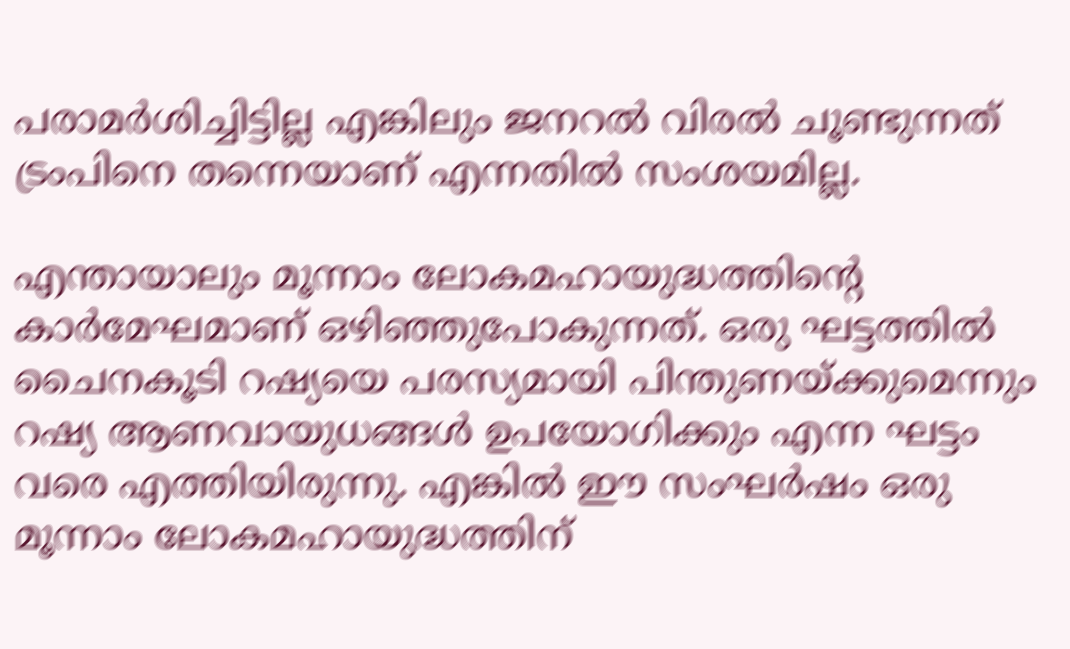പരാമർശിച്ചിട്ടില്ല എങ്കിലും ജനറൽ വിരൽ ചൂണ്ടുന്നത് ട്രംപിനെ തന്നെയാണ് എന്നതിൽ സംശയമില്ല.

എന്തായാലും മൂന്നാം ലോകമഹായുദ്ധത്തിന്റെ കാര്‍മേഘമാണ് ഒഴിഞ്ഞുപോകുന്നത്. ഒരു ഘട്ടത്തില്‍ ചൈനകൂടി റഷ്യയെ പരസ്യമായി പിന്തുണയ്‌ക്കുമെന്നും റഷ്യ ആണവായുധങ്ങള്‍ ഉപയോഗിക്കും എന്ന ഘട്ടം വരെ എത്തിയിരുന്നു. എങ്കില്‍ ഈ സംഘര്‍ഷം ഒരു മൂന്നാം ലോകമഹായുദ്ധത്തിന്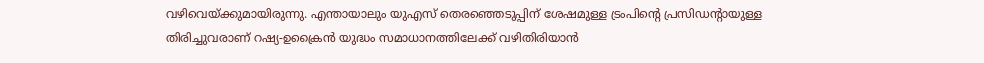വഴിവെയ്‌ക്കുമായിരുന്നു. എന്തായാലും യുഎസ് തെരഞ്ഞെടുപ്പിന് ശേഷമുള്ള ട്രംപിന്റെ പ്രസിഡന്‍റായുള്ള തിരിച്ചുവരാണ് റഷ്യ-ഉക്രൈന്‍ യുദ്ധം സമാധാനത്തിലേക്ക് വഴിതിരിയാന്‍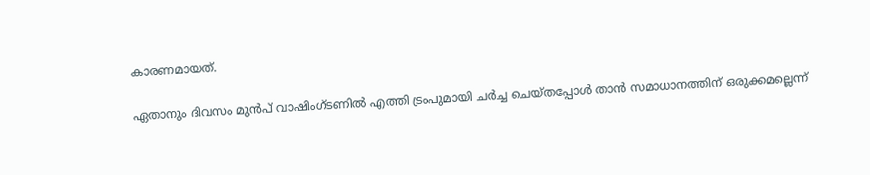കാരണമായത്.

ഏതാനും ദിവസം മുന്‍പ് വാഷിംഗ്ടണില്‍ എത്തി ട്രംപുമായി ചര്‍ച്ച ചെയ്തപ്പോള്‍ താന്‍ സമാധാനത്തിന് ഒരുക്കമല്ലെന്ന്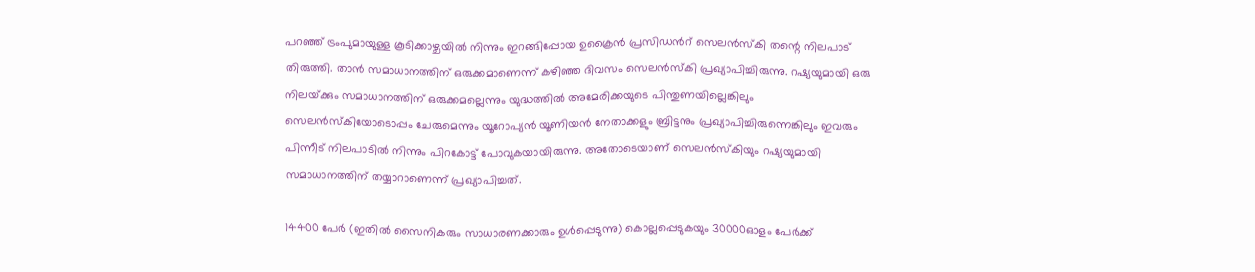പറഞ്ഞ് ട്രംപുമായുള്ള കൂടിക്കാഴ്ചയില്‍ നിന്നും ഇറങ്ങിപ്പോയ ഉക്രൈന്‍ പ്രസിഡന്‍റ് സെലന്‍സ്കി തന്റെ നിലപാട് തിരുത്തി. താന്‍ സമാധാനത്തിന് ഒരുക്കമാണെന്ന് കഴിഞ്ഞ ദിവസം സെലന്‍സ്കി പ്രഖ്യാപിച്ചിരുന്നു. റഷ്യയുമായി ഒരു നിലയ്‌ക്കും സമാധാനത്തിന് ഒരുക്കമല്ലെന്നും യുദ്ധത്തില്‍ അമേരിക്കയുടെ പിന്തുണയില്ലെങ്കിലും സെലന്‍സ്കിയോടൊപ്പം ചേരുമെന്നും യൂറോപ്യന്‍ യൂണിയന്‍ നേതാക്കളും ബ്രിട്ടനും പ്രഖ്യാപിച്ചിരുന്നെങ്കിലും ഇവരും പിന്നീട് നിലപാടില്‍ നിന്നും പിറകോട്ട് പോവുകയായിരുന്നു. അതോടെയാണ് സെലന്‍സ്കിയും റഷ്യയുമായി സമാധാനത്തിന് തയ്യാറാണെന്ന് പ്രഖ്യാപിച്ചത്.

14400 പേര്‍ (ഇതില്‍ സൈനികരും സാധാരണക്കാരും ഉള്‍പ്പെടുന്നു) കൊല്ലപ്പെടുകയും 30000ഓളം പേര്‍ക്ക്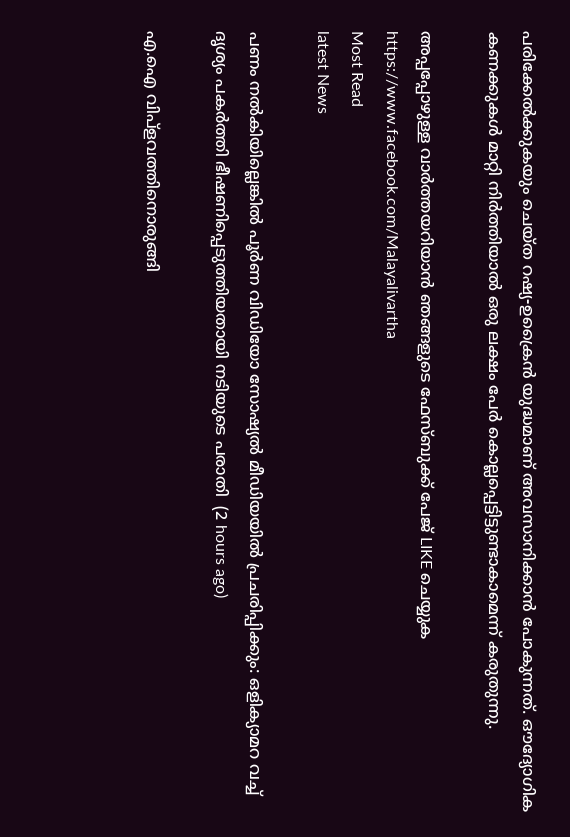പരിക്കേല്‍ക്കുകയും ചെയ്ത റഷ്യ-ഉക്രൈന്‍ യുദ്ധമാണ് അവസാനിക്കാന്‍ പോകുന്നത്. ഔദ്യോഗിക കണക്കുകള്‍ മാറ്റി നിര്‍ത്തിയാല്‍ ഒരു ലക്ഷം പേര്‍ കൊല്ലപ്പെട്ടിട്ടുണ്ടാകാമെന്ന് കരുതുന്നു.

അപ്പപ്പോഴുള്ള വാര്‍ത്തയറിയാന്‍ ഞങ്ങളുടെ ഫേസ്‌ബുക്ക്‌ പേജ് LIKE ചെയ്യുക
https://www.facebook.com/Malayalivartha
Most Read
latest News

പണം നല്‍കിയില്ലെങ്കില്‍ പൂര്‍ണ വിഡിയോ സോഷ്യല്‍ മീഡിയയില്‍ പ്രചരിപ്പിക്കും: ഒളിക്യാമറ വച്ച് ദൃശ്യം പകര്‍ത്തി ഭീഷണിപ്പെടുത്തിയതായി നടിയുടെ പരാതി  (2 hours ago)

എ.ഐ വിപ്‌ളവത്തിനൊരുങ്ങി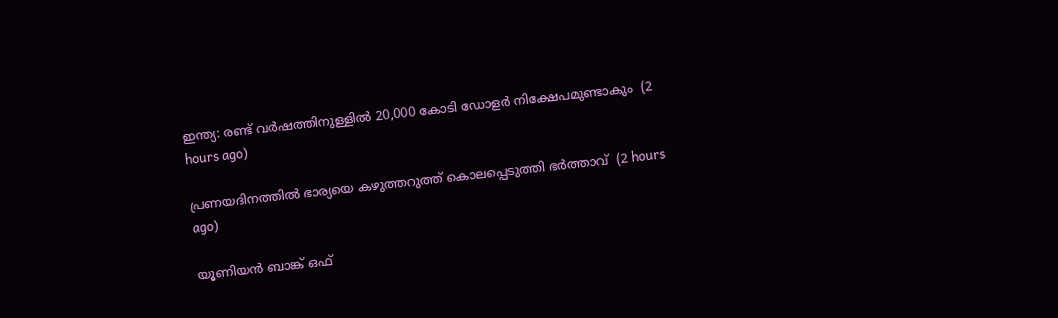ഇന്ത്യ: രണ്ട് വര്‍ഷത്തിനുള്ളില്‍ 20,000 കോടി ഡോളര്‍ നിക്ഷേപമുണ്ടാകും  (2 hours ago)

പ്രണയദിനത്തില്‍ ഭാര്യയെ കഴുത്തറുത്ത് കൊലപ്പെടുത്തി ഭര്‍ത്താവ്  (2 hours ago)

യൂണിയന്‍ ബാങ്ക് ഒഫ്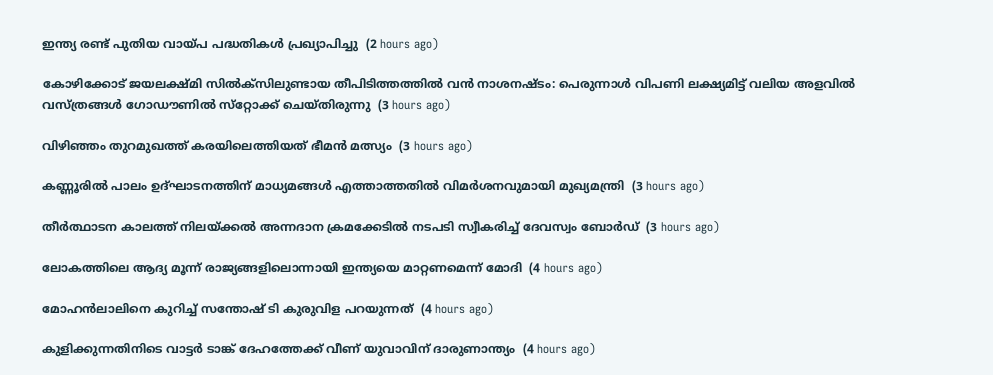ഇന്ത്യ രണ്ട് പുതിയ വായ്പ പദ്ധതികള്‍ പ്രഖ്യാപിച്ചു  (2 hours ago)

കോഴിക്കോട് ജയലക്ഷ്മി സില്‍ക്‌സിലുണ്ടായ തീപിടിത്തത്തില്‍ വന്‍ നാശനഷ്ടം: പെരുന്നാള്‍ വിപണി ലക്ഷ്യമിട്ട് വലിയ അളവില്‍ വസ്ത്രങ്ങള്‍ ഗോഡൗണില്‍ സ്‌റ്റോക്ക് ചെയ്തിരുന്നു  (3 hours ago)

വിഴിഞ്ഞം തുറമുഖത്ത് കരയിലെത്തിയത് ഭീമന്‍ മത്സ്യം  (3 hours ago)

കണ്ണൂരില്‍ പാലം ഉദ്ഘാടനത്തിന് മാധ്യമങ്ങള്‍ എത്താത്തതില്‍ വിമര്‍ശനവുമായി മുഖ്യമന്ത്രി  (3 hours ago)

തീര്‍ത്ഥാടന കാലത്ത് നിലയ്ക്കല്‍ അന്നദാന ക്രമക്കേടില്‍ നടപടി സ്വീകരിച്ച് ദേവസ്വം ബോര്‍ഡ്  (3 hours ago)

ലോകത്തിലെ ആദ്യ മൂന്ന് രാജ്യങ്ങളിലൊന്നായി ഇന്ത്യയെ മാറ്റണമെന്ന് മോദി  (4 hours ago)

മോഹന്‍ലാലിനെ കുറിച്ച് സന്തോഷ് ടി കുരുവിള പറയുന്നത്  (4 hours ago)

കുളിക്കുന്നതിനിടെ വാട്ടര്‍ ടാങ്ക് ദേഹത്തേക്ക് വീണ് യുവാവിന് ദാരുണാന്ത്യം  (4 hours ago)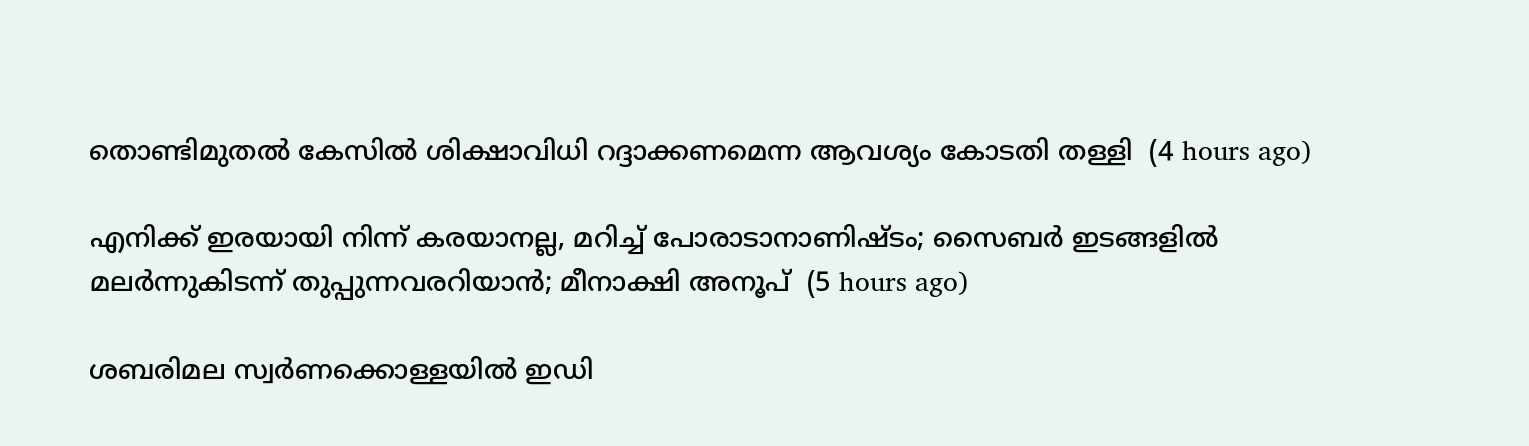തൊണ്ടിമുതല്‍ കേസില്‍ ശിക്ഷാവിധി റദ്ദാക്കണമെന്ന ആവശ്യം കോടതി തള്ളി  (4 hours ago)

എനിക്ക് ഇരയായി നിന്ന് കരയാനല്ല, മറിച്ച് പോരാടാനാണിഷ്ടം; സൈബര്‍ ഇടങ്ങളില്‍ മലര്‍ന്നുകിടന്ന് തുപ്പുന്നവരറിയാന്‍; മീനാക്ഷി അനൂപ്  (5 hours ago)

ശബരിമല സ്വര്‍ണക്കൊള്ളയില്‍ ഇഡി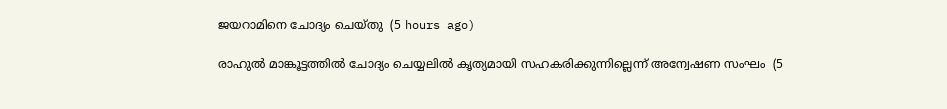ജയറാമിനെ ചോദ്യം ചെയ്തു  (5 hours ago)

രാഹുല്‍ മാങ്കൂട്ടത്തില്‍ ചോദ്യം ചെയ്യലില്‍ കൃത്യമായി സഹകരിക്കുന്നില്ലെന്ന് അന്വേഷണ സംഘം  (5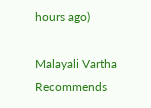hours ago)

Malayali Vartha Recommends